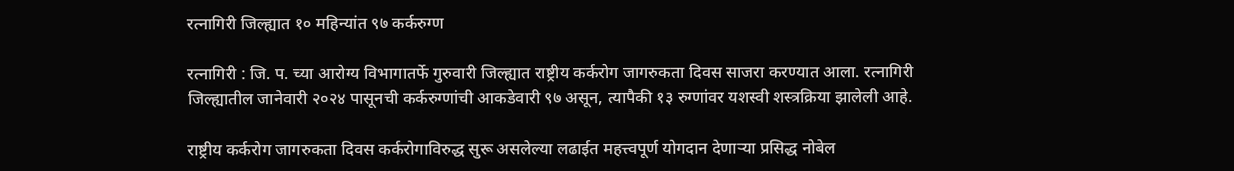रत्नागिरी जिल्ह्यात १० महिन्यांत ९७ कर्करुग्ण

रत्नागिरी : जि. प. च्या आरोग्य विभागातर्फे गुरुवारी जिल्ह्यात राष्ट्रीय कर्करोग जागरुकता दिवस साजरा करण्यात आला. रत्नागिरी जिल्ह्यातील जानेवारी २०२४ पासूनची कर्करुग्णांची आकडेवारी ९७ असून, त्यापैकी १३ रुग्णांवर यशस्वी शस्त्रक्रिया झालेली आहे.

राष्ट्रीय कर्करोग जागरुकता दिवस कर्करोगाविरुद्ध सुरू असलेल्या लढाईत महत्त्वपूर्ण योगदान देणाऱ्या प्रसिद्ध नोबेल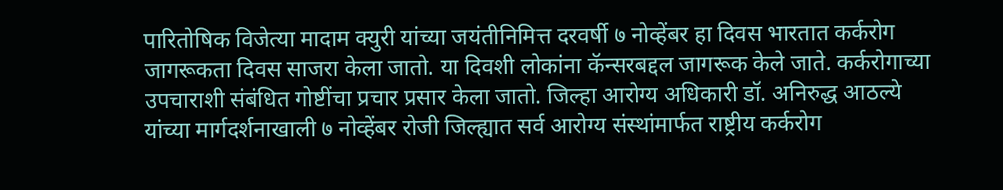पारितोषिक विजेत्या मादाम क्युरी यांच्या जयंतीनिमित्त दरवर्षी ७ नोव्हेंबर हा दिवस भारतात कर्करोग जागरूकता दिवस साजरा केला जातो. या दिवशी लोकांना कॅन्सरबद्दल जागरूक केले जाते. कर्करोगाच्या उपचाराशी संबंधित गोष्टींचा प्रचार प्रसार केला जातो. जिल्हा आरोग्य अधिकारी डॉ. अनिरुद्ध आठल्ये यांच्या मार्गदर्शनाखाली ७ नोव्हेंबर रोजी जिल्ह्यात सर्व आरोग्य संस्थांमार्फत राष्ट्रीय कर्करोग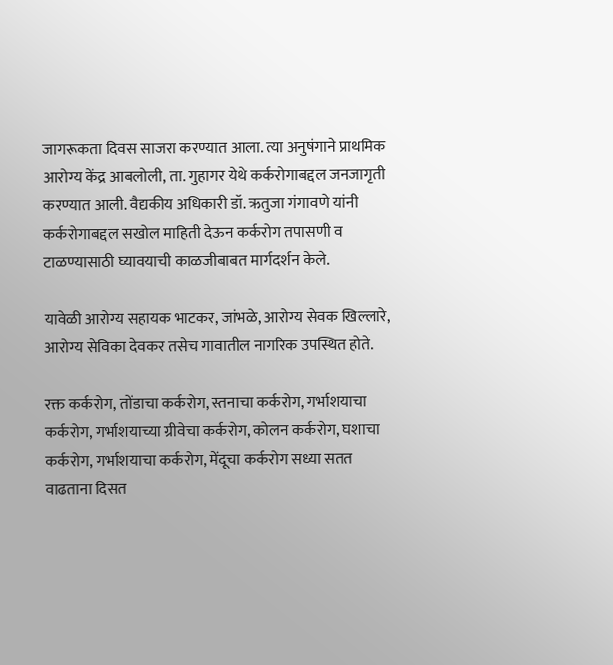जागरूकता दिवस साजरा करण्यात आला. त्या अनुषंगाने प्राथमिक आरोग्य केंद्र आबलोली, ता. गुहागर येथे कर्करोगाबद्दल जनजागृती करण्यात आली. वैद्यकीय अधिकारी डॉ. ऋतुजा गंगावणे यांनी कर्करोगाबद्दल सखोल माहिती देऊन कर्करोग तपासणी व टाळण्यासाठी घ्यावयाची काळजीबाबत मार्गदर्शन केले.

यावेळी आरोग्य सहायक भाटकर, जांभळे, आरोग्य सेवक खिल्लारे, आरोग्य सेविका देवकर तसेच गावातील नागरिक उपस्थित होते.

रक्त कर्करोग, तोंडाचा कर्करोग, स्तनाचा कर्करोग, गर्भाशयाचा कर्करोग, गर्भाशयाच्या ग्रीवेचा कर्करोग, कोलन कर्करोग, घशाचा कर्करोग, गर्भाशयाचा कर्करोग, मेंदूचा कर्करोग सध्या सतत वाढताना दिसत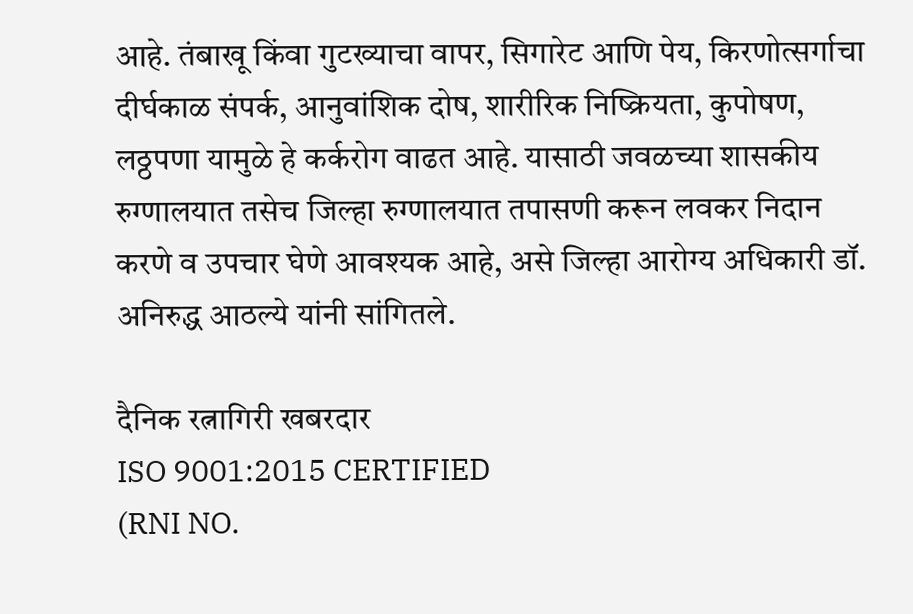आहे. तंबाखू किंवा गुटख्याचा वापर, सिगारेट आणि पेय, किरणोत्सर्गाचा दीर्घकाळ संपर्क, आनुवांशिक दोष, शारीरिक निष्क्रियता, कुपोषण, लठ्ठपणा यामुळे हे कर्करोग वाढत आहे. यासाठी जवळच्या शासकीय रुग्णालयात तसेच जिल्हा रुग्णालयात तपासणी करून लवकर निदान करणे व उपचार घेणे आवश्यक आहे, असे जिल्हा आरोग्य अधिकारी डॉ. अनिरुद्ध आठल्ये यांनी सांगितले.

दैनिक रत्नागिरी खबरदार
ISO 9001:2015 CERTIFIED
(RNI NO.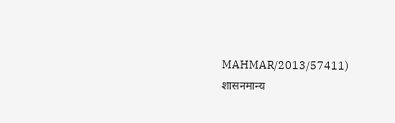MAHMAR/2013/57411)
शासनमान्य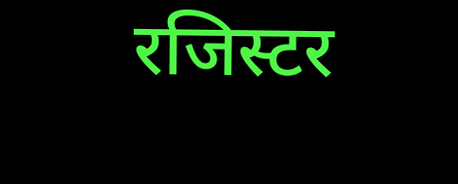रजिस्टर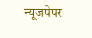न्यूजपेपर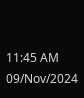11:45 AM 09/Nov/2024